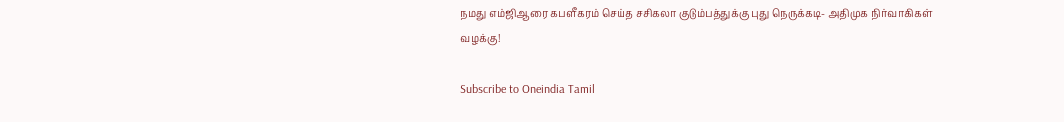நமது எம்ஜிஆரை கபளீகரம் செய்த சசிகலா குடும்பத்துக்கு புது நெருக்கடி- அதிமுக நிர்வாகிகள் வழக்கு!

Subscribe to Oneindia Tamil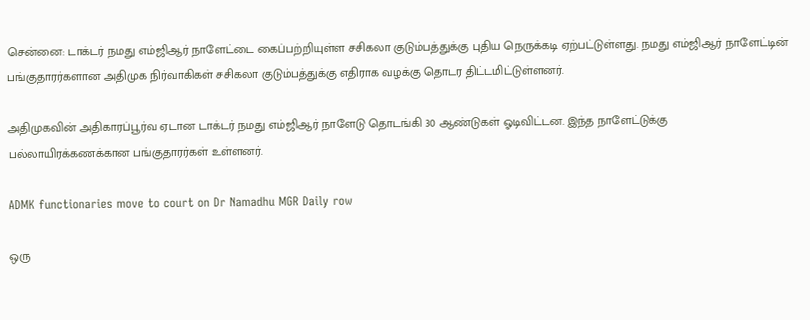சென்னை: டாக்டர் நமது எம்ஜிஆர் நாளேட்டை கைப்பற்றியுள்ள சசிகலா குடும்பத்துக்கு புதிய நெருக்கடி ஏற்பட்டுள்ளது. நமது எம்ஜிஆர் நாளேட்டின் பங்குதாரர்களான அதிமுக நிர்வாகிகள் சசிகலா குடும்பத்துக்கு எதிராக வழக்கு தொடர திட்டமிட்டுள்ளனர்.

அதிமுகவின் அதிகாரப்பூர்வ ஏடான டாக்டர் நமது எம்ஜிஆர் நாளேடு தொடங்கி 30 ஆண்டுகள் ஓடிவிட்டன. இந்த நாளேட்டுக்கு பல்லாயிரக்கணக்கான பங்குதாரர்கள் உள்ளனர்.

ADMK functionaries move to court on Dr Namadhu MGR Daily row

ஒரு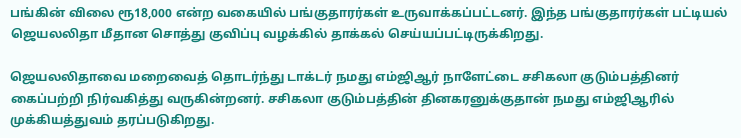பங்கின் விலை ரூ18,000 என்ற வகையில் பங்குதாரர்கள் உருவாக்கப்பட்டனர். இந்த பங்குதாரர்கள் பட்டியல் ஜெயலலிதா மீதான சொத்து குவிப்பு வழக்கில் தாக்கல் செய்யப்பட்டிருக்கிறது.

ஜெயலலிதாவை மறைவைத் தொடர்ந்து டாக்டர் நமது எம்ஜிஆர் நாளேட்டை சசிகலா குடும்பத்தினர் கைப்பற்றி நிர்வகித்து வருகின்றனர். சசிகலா குடும்பத்தின் தினகரனுக்குதான் நமது எம்ஜிஆரில் முக்கியத்துவம் தரப்படுகிறது.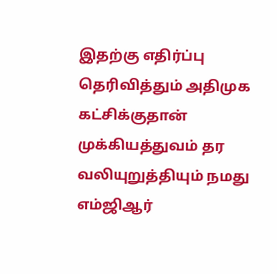இதற்கு எதிர்ப்பு தெரிவித்தும் அதிமுக கட்சிக்குதான் முக்கியத்துவம் தர வலியுறுத்தியும் நமது எம்ஜிஆர்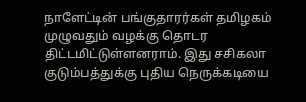நாளேட்டின் பங்குதாரர்கள் தமிழகம் முழுவதும் வழக்கு தொடர திட்டமிட்டுள்ளனராம். இது சசிகலா குடும்பத்துக்கு புதிய நெருக்கடியை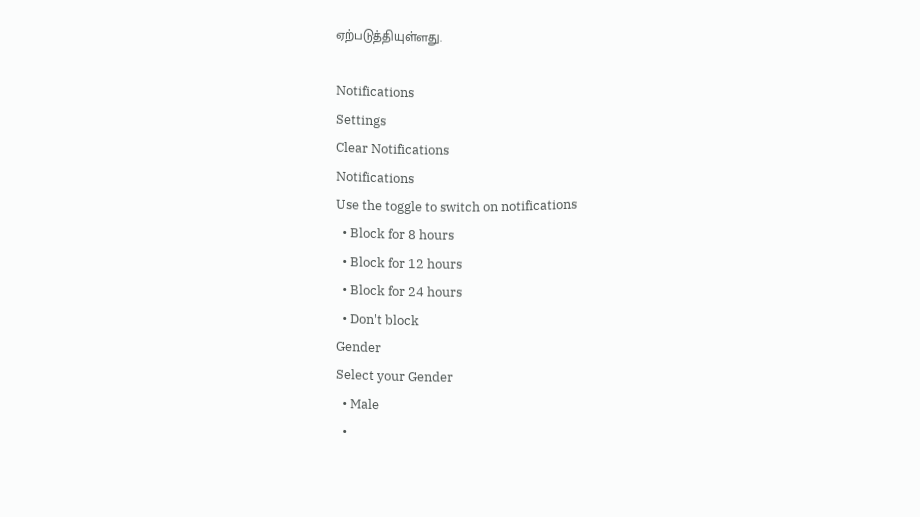ஏற்படுத்தியுள்ளது.

Notifications
Settings
Clear Notifications
Notifications
Use the toggle to switch on notifications
  • Block for 8 hours
  • Block for 12 hours
  • Block for 24 hours
  • Don't block
Gender
Select your Gender
  • Male
  •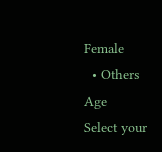Female
  • Others
Age
Select your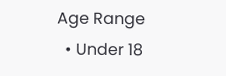Age Range
  • Under 18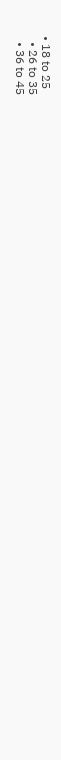• 18 to 25
  • 26 to 35
  • 36 to 45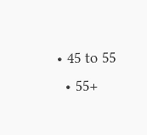• 45 to 55
  • 55+